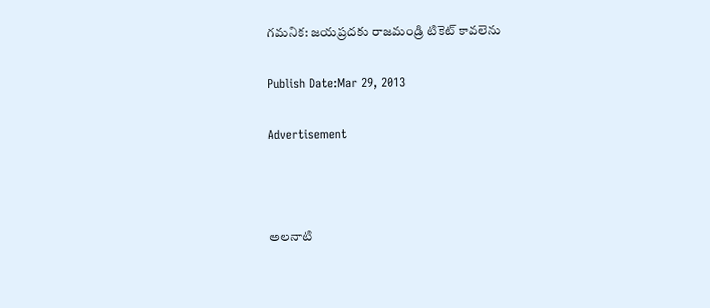గమనిక: జయప్రదకు రాజమండ్రి టికెట్ కావలెను

Publish Date:Mar 29, 2013

Advertisement



అలనాటి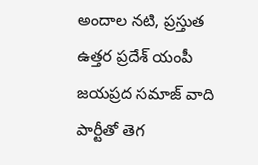అందాల నటి, ప్రస్తుత ఉత్తర ప్రదేశ్ యంపీ జయప్రద సమాజ్ వాది పార్టీతో తెగ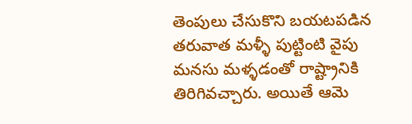తెంపులు చేసుకొని బయటపడిన తరువాత మళ్ళీ పుట్టింటి వైపు మనసు మళ్ళడంతో రాష్ట్రానికి తిరిగివచ్చారు. అయితే ఆమె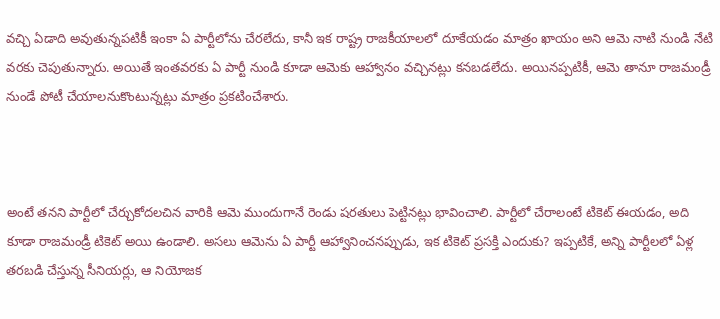వచ్చి ఏడాది అవుతున్నపటికీ ఇంకా ఏ పార్టీలోను చేరలేదు, కానీ ఇక రాష్ట్ర రాజకీయాలలో దూకేయడం మాత్రం ఖాయం అని ఆమె నాటి నుండి నేటి వరకు చెపుతున్నారు. అయితే ఇంతవరకు ఏ పార్టీ నుండి కూడా ఆమెకు ఆహ్వానం వచ్చినట్లు కనబడలేదు. అయినప్పటికీ, ఆమె తానూ రాజమండ్రీ నుండే పోటీ చేయాలనుకొంటున్నట్లు మాత్రం ప్రకటించేశారు.



అంటే తనని పార్టీలో చేర్చుకోదలచిన వారికి ఆమె ముందుగానే రెండు షరతులు పెట్టినట్లు భావించాలి. పార్టీలో చేరాలంటే టికెట్ ఈయడం, అది కూడా రాజమండ్రీ టికెట్ అయి ఉండాలి. అసలు ఆమెను ఏ పార్టీ ఆహ్వానించనప్పుడు, ఇక టికెట్ ప్రసక్తి ఎందుకు? ఇప్పటికే, అన్ని పార్టీలలో ఏళ్ల తరబడి చేస్తున్న సీనియర్లు, ఆ నియోజక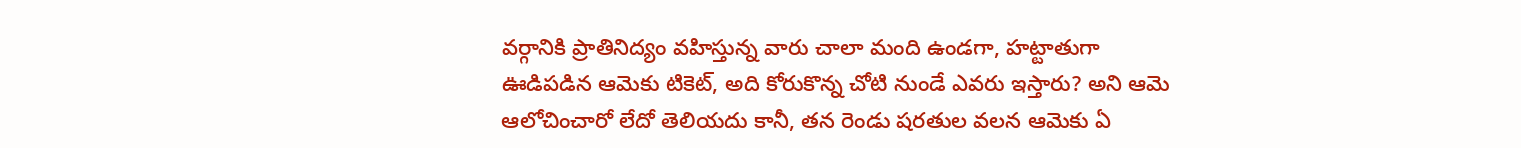వర్గానికి ప్రాతినిద్యం వహిస్తున్న వారు చాలా మంది ఉండగా, హట్టాతుగా ఊడిపడిన ఆమెకు టికెట్, అది కోరుకొన్న చోటి నుండే ఎవరు ఇస్తారు? అని ఆమె ఆలోచించారో లేదో తెలియదు కానీ, తన రెండు షరతుల వలన ఆమెకు ఏ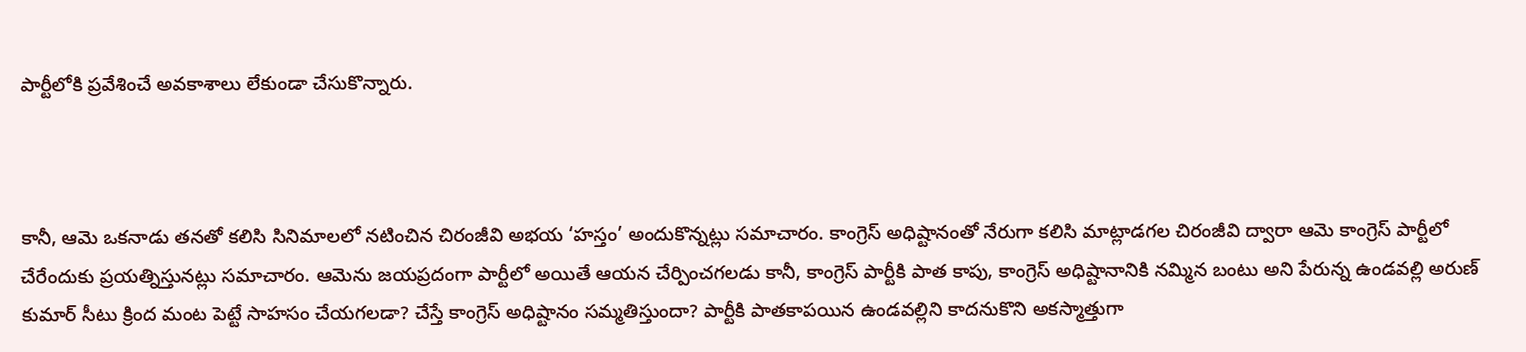పార్టీలోకి ప్రవేశించే అవకాశాలు లేకుండా చేసుకొన్నారు.



కానీ, ఆమె ఒకనాడు తనతో కలిసి సినిమాలలో నటించిన చిరంజీవి అభయ ‘హస్తం’ అందుకొన్నట్లు సమాచారం. కాంగ్రెస్ అధిష్టానంతో నేరుగా కలిసి మాట్లాడగల చిరంజీవి ద్వారా ఆమె కాంగ్రెస్ పార్టీలో చేరేందుకు ప్రయత్నిస్తునట్లు సమాచారం. ఆమెను జయప్రదంగా పార్టీలో అయితే ఆయన చేర్పించగలడు కానీ, కాంగ్రెస్ పార్టీకి పాత కాపు, కాంగ్రెస్ అధిష్టానానికి నమ్మిన బంటు అని పేరున్న ఉండవల్లి అరుణ్ కుమార్ సీటు క్రింద మంట పెట్టే సాహసం చేయగలడా? చేస్తే కాంగ్రెస్ అధిష్టానం సమ్మతిస్తుందా? పార్టీకి పాతకాపయిన ఉండవల్లిని కాదనుకొని అకస్మాత్తుగా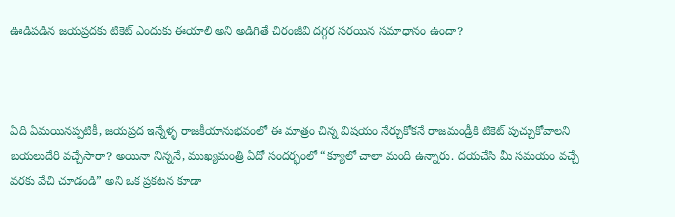ఊడిపడిన జయప్రదకు టికెట్ ఎందుకు ఈయాలి అని అడిగితే చిరంజీవి దగ్గర సరయిన సమాధానం ఉందా?



ఏది ఏమయినప్పటికీ, జయప్రద ఇన్నేళ్ళ రాజకీయానుభవంలో ఈ మాత్రం చిన్న విషయం నేర్చుకోకనే రాజమండ్రీకి టికెట్ పుచ్చుకోవాలని బయలుదేరి వచ్చేసారా? అయినా నిన్ననే, ముఖ్యమంత్రి ఏదో సందర్భంలో “క్యూలో చాలా మంది ఉన్నారు. దయచేసి మీ సమయం వచ్చే వరకు వేచి చూడండి” అని ఒక ప్రకటన కూడా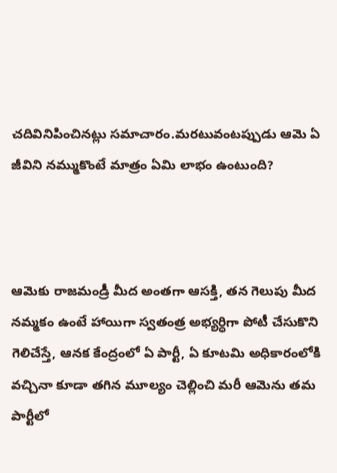చదివినిపించినట్లు సమాచారం.మరటువంటప్పుడు ఆమె ఏ జీవిని నమ్ముకొంటే మాత్రం ఏమి లాభం ఉంటుంది?



ఆమెకు రాజమండ్రీ మీద అంతగా ఆసక్తి, తన గెలుపు మీద నమ్మకం ఉంటే హాయిగా స్వతంత్ర అభ్యర్ధిగా పోటీ చేసుకొని గెలిచేస్తే, ఆనక కేంద్రంలో ఏ పార్టీ, ఏ కూటమి అధికారంలోకి వచ్చినా కూడా తగిన మూల్యం చెల్లించి మరీ ఆమెను తమ పార్టీలో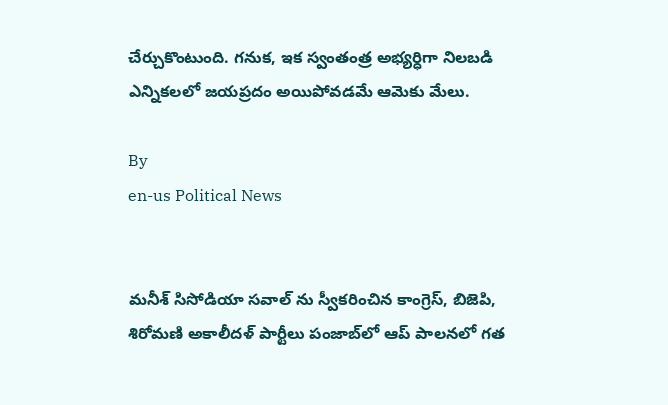చేర్చుకొంటుంది. గనుక, ఇక స్వంతంత్ర అభ్యర్ధిగా నిలబడి ఎన్నికలలో జయప్రదం అయిపోవడమే ఆమెకు మేలు.

By
en-us Political News


మనీశ్ సిసోడియా సవాల్ ను స్వీకరించిన కాంగ్రెస్, బిజెపి, శిరోమణి అకాలీదళ్ పార్టీలు పంజాబ్‌లో ఆప్ పాలనలో గత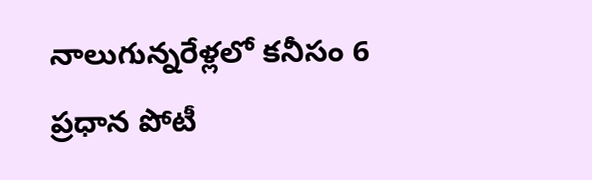నాలుగున్నరేళ్లలో కనీసం 6 ప్రధాన పోటీ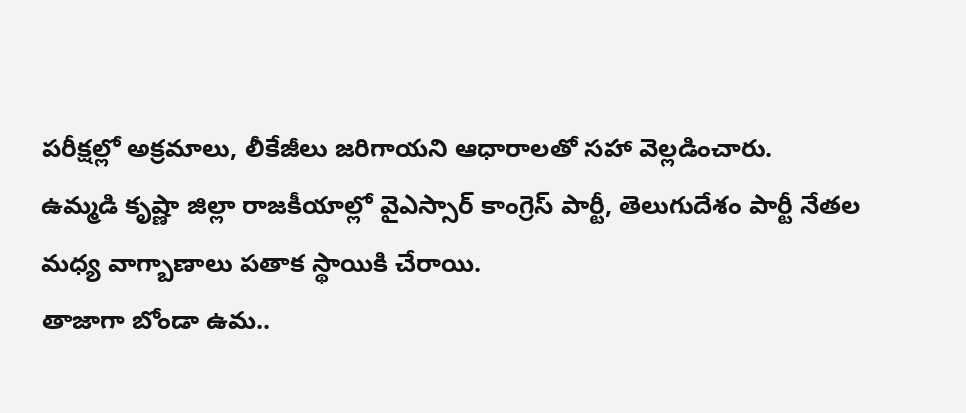పరీక్షల్లో అక్రమాలు, లీకేజీలు జరిగాయని ఆధారాలతో సహా వెల్లడించారు.
ఉమ్మడి కృష్ణా జిల్లా రాజకీయాల్లో వైఎస్సార్ కాంగ్రెస్ పార్టీ, తెలుగుదేశం పార్టీ నేతల మధ్య వాగ్బాణాలు పతాక స్థాయికి చేరాయి.
తాజాగా బోండా ఉమ..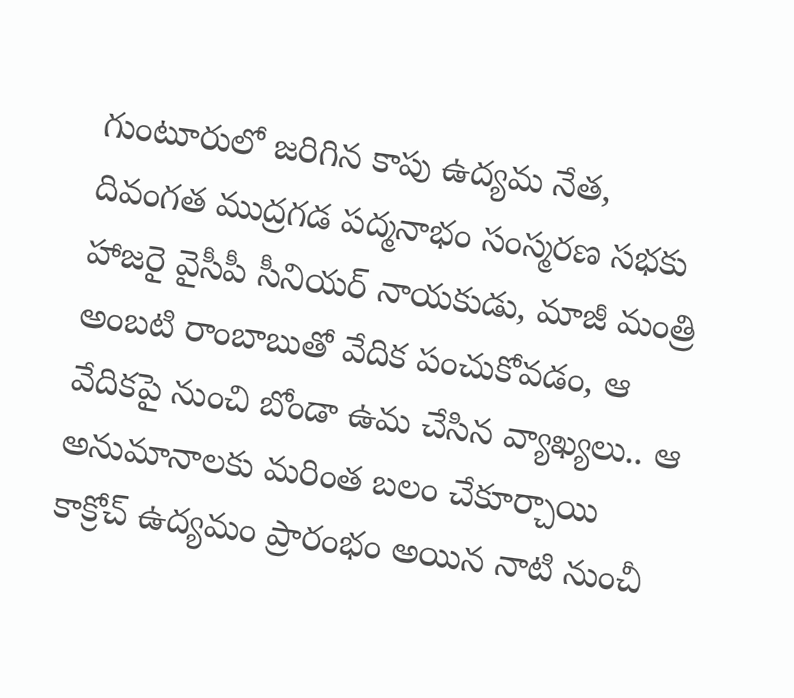గుంటూరులో జరిగిన కాపు ఉద్యమ నేత, దివంగత ముద్రగడ పద్మనాభం సంస్మరణ సభకు హాజరై వైసీపీ సీనియర్ నాయకుడు, మాజీ మంత్రి అంబటి రాంబాబుతో వేదిక పంచుకోవడం, ఆ వేదికపై నుంచి బోండా ఉమ చేసిన వ్యాఖ్యలు.. ఆ అనుమానాలకు మరింత బలం చేకూర్చాయి
కాక్రోచ్ ఉద్యమం ప్రారంభం అయిన నాటి నుంచీ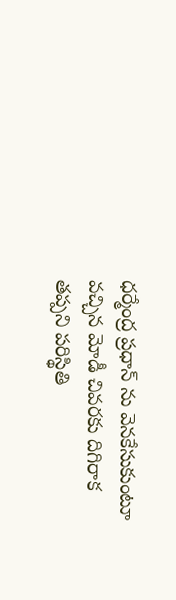ధర్మేంద్ర ప్రధాన్ ను వెనకేసుకుంటూ వచ్చిన మోడీ చివరకు దిగిరాక తప్పని పరిస్థితి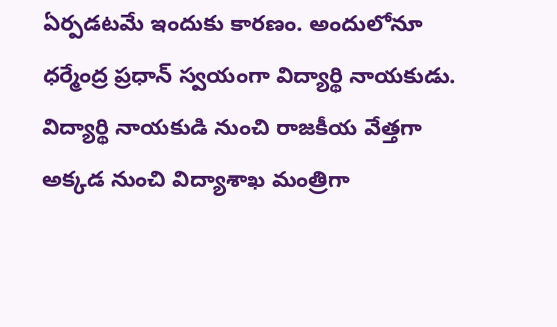ఏర్పడటమే ఇందుకు కారణం. అందులోనూ ధర్మేంద్ర ప్రధాన్ స్వయంగా విద్యార్థి నాయకుడు. విద్యార్థి నాయకుడి నుంచి రాజకీయ వేత్తగా అక్కడ నుంచి విద్యాశాఖ మంత్రిగా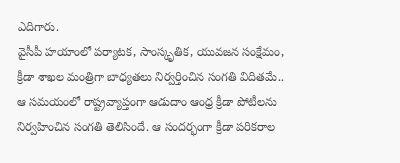ఎదిగారు.
వైసీపీ హయాంలో పర్యాటక, సాంస్కృతిక, యువజన సంక్షేమం, క్రీడా శాఖల మంత్రిగా బాధ్యతలు నిర్వర్తించిన సంగతి విదితమే.. ఆ సమయంలో రాష్ట్రవ్యాప్తంగా ఆడుదాం ఆంధ్ర క్రీడా పోటీలను నిర్వహించిన సంగతి తెలిసిందే. ఆ సందర్భంగా క్రీడా పరికరాల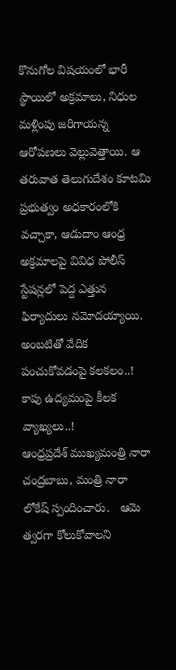కొనుగోల విషయంలో భారీ స్థాయిలో అక్రమాలు, నిధుల మళ్లింపు జరిగాయన్న ఆరోపణలు వెల్లువెత్తాయి. ఆ తరువాత తెలుగుదేశం కూటమి ప్రభుత్వం అధకారంలోకి వచ్చాకా, ఆడుదాం ఆంధ్ర అక్రమాలపై వివిధ పోలీస్ స్టేషన్లలో పెద్ద ఎత్తున ఫిర్యాదులు నమోదయ్యాయి.
అంబటితో వేదిక పంచుకోవడంపై కలకలం..! కాపు ఉద్యమంపై కీలక వ్యాఖ్యలు..!
ఆంధ్రప్రదేశ్ ముఖ్యమంత్రి నారా చంద్రబాబు, మంత్రి నారా లోకేష్ స్పందించారు.   ఆమె త్వరగా కోలుకోవాలని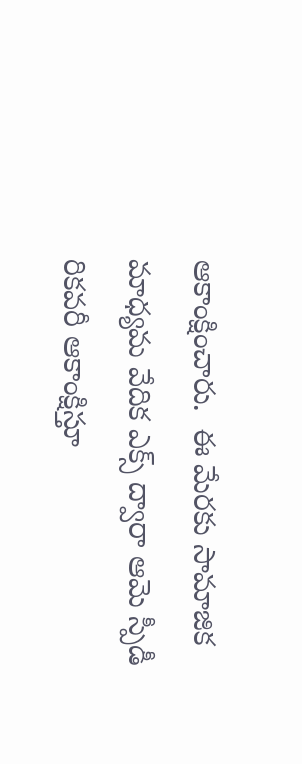ఆకాంక్షించారు.  ఈ మేరకు సామాజిక మాధ్యమ వేదిక ఎక్స్ ద్వారా ఆమె స్పీడీ రికవరీ ఆకాంక్షిస్తూ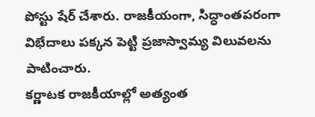పోస్టు షేర్ చేశారు. రాజకీయంగా, సిద్ధాంతపరంగా విభేదాలు పక్కన పెట్టి ప్రజాస్వామ్య విలువలను  పాటించారు.
కర్ణాటక రాజకీయాల్లో అత్యంత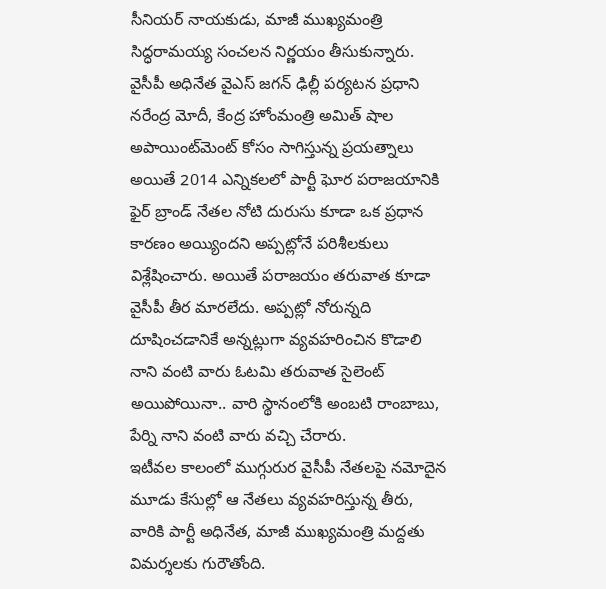సీనియర్ నాయకుడు, మాజీ ముఖ్యమంత్రి సిద్ధరామయ్య సంచలన నిర్ణయం తీసుకున్నారు.
వైసీపీ అధినేత వైఎస్ జగన్ ఢిల్లీ పర్యటన ప్రధాని నరేంద్ర మోదీ, కేంద్ర హోంమంత్రి అమిత్ షాల అపాయింట్‌మెంట్ కోసం సాగిస్తున్న ప్రయత్నాలు
అయితే 2014 ఎన్నికలలో పార్టీ ఘోర పరాజయానికి ఫైర్ బ్రాండ్ నేతల నోటి దురుసు కూడా ఒక ప్రధాన కారణం అయ్యిందని అప్పట్లోనే పరిశీలకులు విశ్లేషించారు. అయితే పరాజయం తరువాత కూడా వైసీపీ తీర మారలేదు. అప్పట్లో నోరున్నది దూషించడానికే అన్నట్లుగా వ్యవహరించిన కొడాలి నాని వంటి వారు ఓటమి తరువాత సైలెంట్ అయిపోయినా.. వారి స్థానంలోకి అంబటి రాంబాబు, పేర్ని నాని వంటి వారు వచ్చి చేరారు.
ఇటీవల కాలంలో ముగ్గురుర వైసీపీ నేతలపై నమోదైన మూడు కేసుల్లో ఆ నేతలు వ్యవహరిస్తున్న తీరు, వారికి పార్టీ అధినేత, మాజీ ముఖ్యమంత్రి మద్దతు విమర్శలకు గురౌతోంది.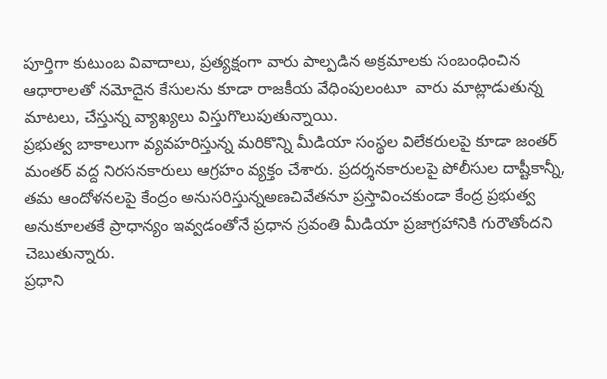పూర్తిగా కుటుంబ వివాదాలు, ప్రత్యక్షంగా వారు పాల్పడిన అక్రమాలకు సంబంధించిన ఆధారాలతో నమోదైన కేసులను కూడా రాజకీయ వేధింపులంటూ  వారు మాట్లాడుతున్న మాటలు, చేస్తున్న వ్యాఖ్యలు విస్తుగొలుపుతున్నాయి.
ప్రభుత్వ బాకాలుగా వ్యవహరిస్తున్న మరికొన్ని మీడియా సంస్థల విలేకరులపై కూడా జంతర్ మంతర్ వద్ద నిరసనకారులు ఆగ్రహం వ్యక్తం చేశారు. ప్రదర్శనకారులపై పోలీసుల దాష్టీకాన్నీ, తమ ఆందోళనలపై కేంద్రం అనుసరిస్తున్నఅణచివేతనూ ప్రస్తావించకుండా కేంద్ర ప్రభుత్వ అనుకూలతకే ప్రాధాన్యం ఇవ్వడంతోనే ప్రధాన స్రవంతి మీడియా ప్రజాగ్రహానికి గురౌతోందని చెబుతున్నారు.
ప్రధాని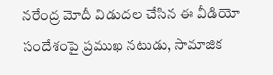నరేంద్ర మోదీ విడుదల చేసిన ఈ వీడియో సందేశంపై ప్రముఖ నటుడు, సామాజిక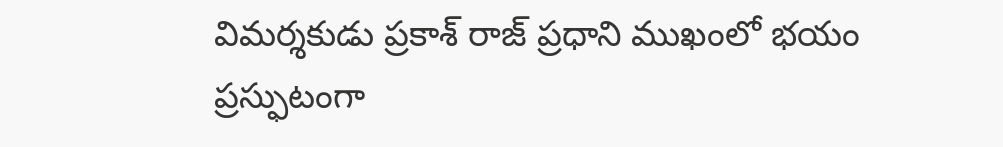విమర్శకుడు ప్రకాశ్ రాజ్ ప్రధాని ముఖంలో భయం ప్రస్ఫుటంగా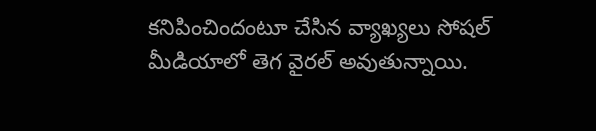కనిపించిందంటూ చేసిన వ్యాఖ్యలు సోషల్ మీడియాలో తెగ వైరల్ అవుతున్నాయి.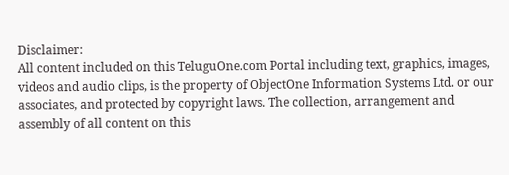Disclaimer:
All content included on this TeluguOne.com Portal including text, graphics, images, videos and audio clips, is the property of ObjectOne Information Systems Ltd. or our associates, and protected by copyright laws. The collection, arrangement and assembly of all content on this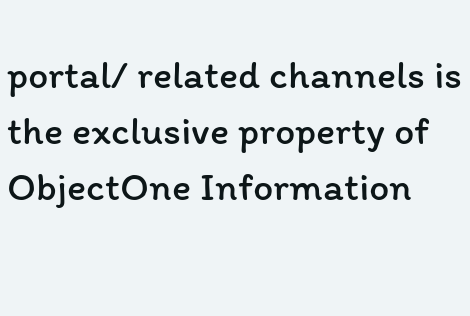portal/ related channels is the exclusive property of ObjectOne Information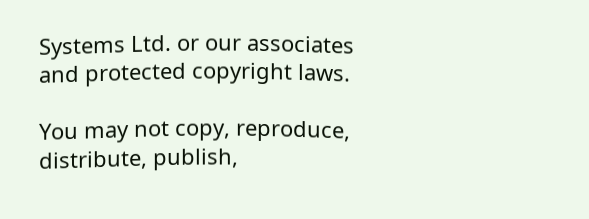Systems Ltd. or our associates and protected copyright laws.

You may not copy, reproduce, distribute, publish,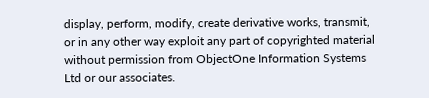display, perform, modify, create derivative works, transmit, or in any other way exploit any part of copyrighted material without permission from ObjectOne Information Systems Ltd or our associates.